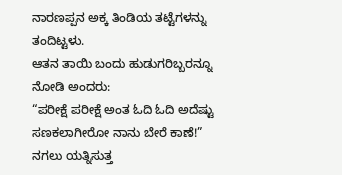ನಾರಣಪ್ಪನ ಅಕ್ಕ ತಿಂಡಿಯ ತಟ್ಟೆಗಳನ್ನು ತಂದಿಟ್ಟಳು.
ಆತನ ತಾಯಿ ಬಂದು ಹುಡುಗರಿಬ್ಬರನ್ನೂ ನೋಡಿ ಅಂದರು:
“ಪರೀಕ್ಷೆ ಪರೀಕ್ಷೆ ಅಂತ ಓದಿ ಓದಿ ಅದೆಷ್ಟು ಸಣಕಲಾಗೀರೋ ನಾನು ಬೇರೆ ಕಾಣೆ!”
ನಗಲು ಯತ್ನಿಸುತ್ತ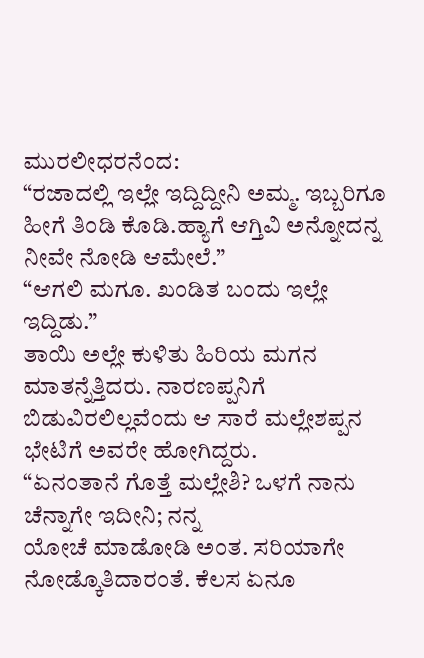ಮುರಲೀಧರನೆಂದ:
“ರಜಾದಲ್ಲಿ ಇಲ್ಲೇ ಇದ್ದಿದ್ದೀನಿ ಅಮ್ಮ. ಇಬ್ಬರಿಗೂ ಹೀಗೆ ತಿಂಡಿ ಕೊಡಿ.ಹ್ಯಾಗೆ ಆಗ್ತಿವಿ ಅನ್ನೋದನ್ನ ನೀವೇ ನೋಡಿ ಆಮೇಲೆ.”
“ಆಗಲಿ ಮಗೂ. ಖಂಡಿತ ಬಂದು ಇಲ್ಲೇ ಇದ್ದಿಡು.”
ತಾಯಿ ಅಲ್ಲೇ ಕುಳಿತು ಹಿರಿಯ ಮಗನ ಮಾತನ್ನೆತ್ತಿದರು. ನಾರಣಪ್ಪನಿಗೆ ಬಿಡುವಿರಲಿಲ್ಲವೆಂದು ಆ ಸಾರೆ ಮಲ್ಲೇಶಪ್ಪನ ಭೇಟಿಗೆ ಅವರೇ ಹೋಗಿದ್ದರು.
“ಏನಂತಾನೆ ಗೊತ್ತೆ ಮಲ್ಲೇಶಿ? ಒಳಗೆ ನಾನು ಚೆನ್ನಾಗೇ ಇದೀನಿ; ನನ್ನ
ಯೋಚೆ ಮಾಡೋಡಿ ಅಂತ. ಸರಿಯಾಗೇ ನೋಡ್ಕೊತಿದಾರಂತೆ. ಕೆಲಸ ಏನೂ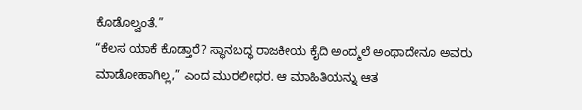ಕೊಡೊಲ್ವಂತೆ.”
“ಕೆಲಸ ಯಾಕೆ ಕೊಡ್ತಾರೆ? ಸ್ಥಾನಬದ್ಧ ರಾಜಕೀಯ ಕೈದಿ ಅಂದ್ಮಲೆ ಅಂಥಾದೇನೂ ಅವರು ಮಾಡೋಹಾಗಿಲ್ಲ,” ಎಂದ ಮುರಲೀಧರ. ಆ ಮಾಹಿತಿಯನ್ನು ಆತ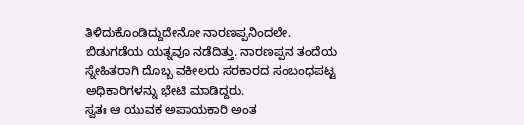ತಿಳಿದುಕೊಂಡಿದ್ದುದೇನೋ ನಾರಣಪ್ಪನಿಂದಲೇ.
ಬಿಡುಗಡೆಯ ಯತ್ನವೂ ನಡೆದಿತ್ತು. ನಾರಣಪ್ಪನ ತಂದೆಯ ಸ್ನೇಹಿತರಾಗಿ ದೊಬ್ಬ ವಕೀಲರು ಸರಕಾರದ ಸಂಬಂಧಪಟ್ಟ ಅಧಿಕಾರಿಗಳನ್ನು ಭೇಟಿ ಮಾಡಿದ್ದರು.
ಸ್ವತಃ ಆ ಯುವಕ ಅಪಾಯಕಾರಿ ಅಂತ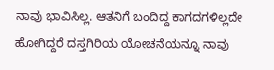ನಾವು ಭಾವಿಸಿಲ್ಲ. ಆತನಿಗೆ ಬಂದಿದ್ದ ಕಾಗದಗಳಿಲ್ಲದೇ ಹೋಗಿದ್ದರೆ ದಸ್ತಗಿರಿಯ ಯೋಚನೆಯನ್ನೂ ನಾವು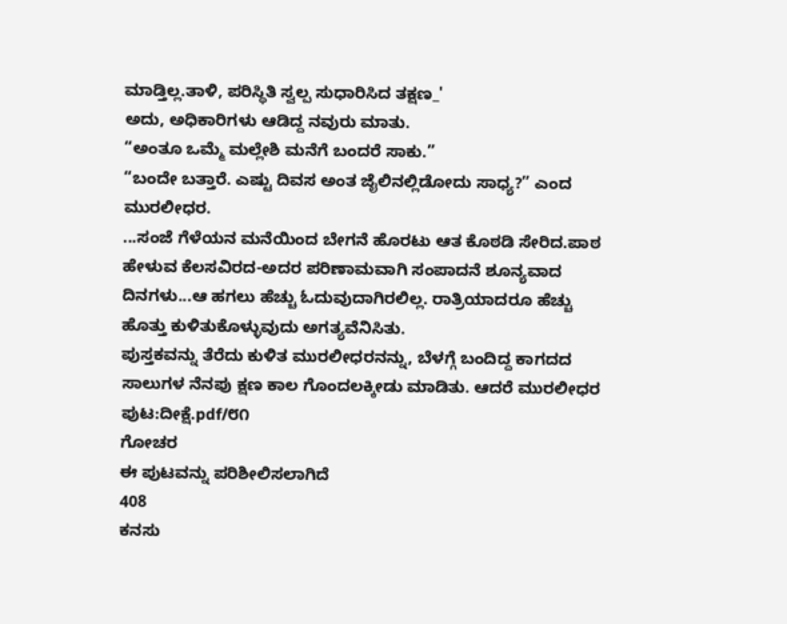ಮಾಡ್ತಿಲ್ಲ.ತಾಳಿ, ಪರಿಸ್ಥಿತಿ ಸ್ವಲ್ಪ ಸುಧಾರಿಸಿದ ತಕ್ಷಣ_'
ಅದು, ಅಧಿಕಾರಿಗಳು ಆಡಿದ್ದ ನವುರು ಮಾತು.
“ಅಂತೂ ಒಮ್ಮೆ ಮಲ್ಲೇಶಿ ಮನೆಗೆ ಬಂದರೆ ಸಾಕು.”
“ಬಂದೇ ಬತ್ತಾರೆ. ಎಷ್ಟು ದಿವಸ ಅಂತ ಜೈಲಿನಲ್ಲಿಡೋದು ಸಾಧ್ಯ?” ಎಂದ ಮುರಲೀಧರ.
...ಸಂಜೆ ಗೆಳೆಯನ ಮನೆಯಿಂದ ಬೇಗನೆ ಹೊರಟು ಆತ ಕೊಠಡಿ ಸೇರಿದ.ಪಾಠ ಹೇಳುವ ಕೆಲಸವಿರದ-ಅದರ ಪರಿಣಾಮವಾಗಿ ಸಂಪಾದನೆ ಶೂನ್ಯವಾದ ದಿನಗಳು...ಆ ಹಗಲು ಹೆಚ್ಚು ಓದುವುದಾಗಿರಲಿಲ್ಲ. ರಾತ್ರಿಯಾದರೂ ಹೆಚ್ಚು ಹೊತ್ತು ಕುಳಿತುಕೊಳ್ಳುವುದು ಅಗತ್ಯವೆನಿಸಿತು.
ಪುಸ್ತಕವನ್ನು ತೆರೆದು ಕುಳಿತ ಮುರಲೀಧರನನ್ನು, ಬೆಳಗ್ಗೆ ಬಂದಿದ್ದ ಕಾಗದದ ಸಾಲುಗಳ ನೆನಪು ಕ್ಷಣ ಕಾಲ ಗೊಂದಲಕ್ಕೀಡು ಮಾಡಿತು. ಆದರೆ ಮುರಲೀಧರ
ಪುಟ:ದೀಕ್ಷೆ.pdf/೮೧
ಗೋಚರ
ಈ ಪುಟವನ್ನು ಪರಿಶೀಲಿಸಲಾಗಿದೆ
408
ಕನಸು